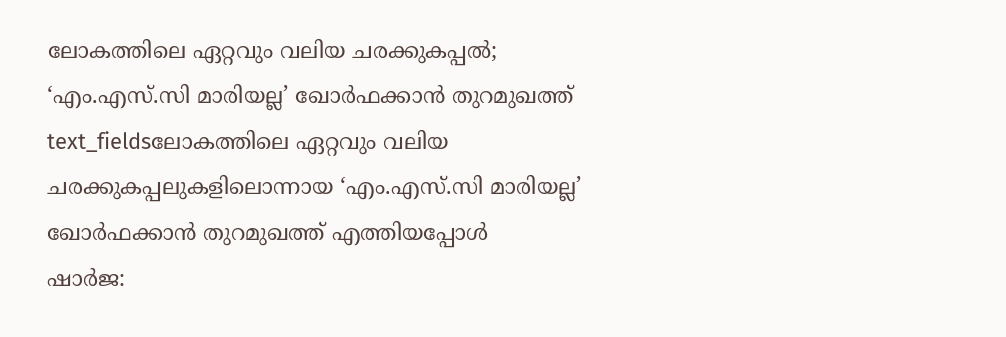ലോകത്തിലെ ഏറ്റവും വലിയ ചരക്കുകപ്പൽ; ‘എം.എസ്.സി മാരിയല്ല’ ഖോർഫക്കാൻ തുറമുഖത്ത്
text_fieldsലോകത്തിലെ ഏറ്റവും വലിയ ചരക്കുകപ്പലുകളിലൊന്നായ ‘എം.എസ്.സി മാരിയല്ല’ ഖോർഫക്കാൻ തുറമുഖത്ത് എത്തിയപ്പോൾ
ഷാർജ: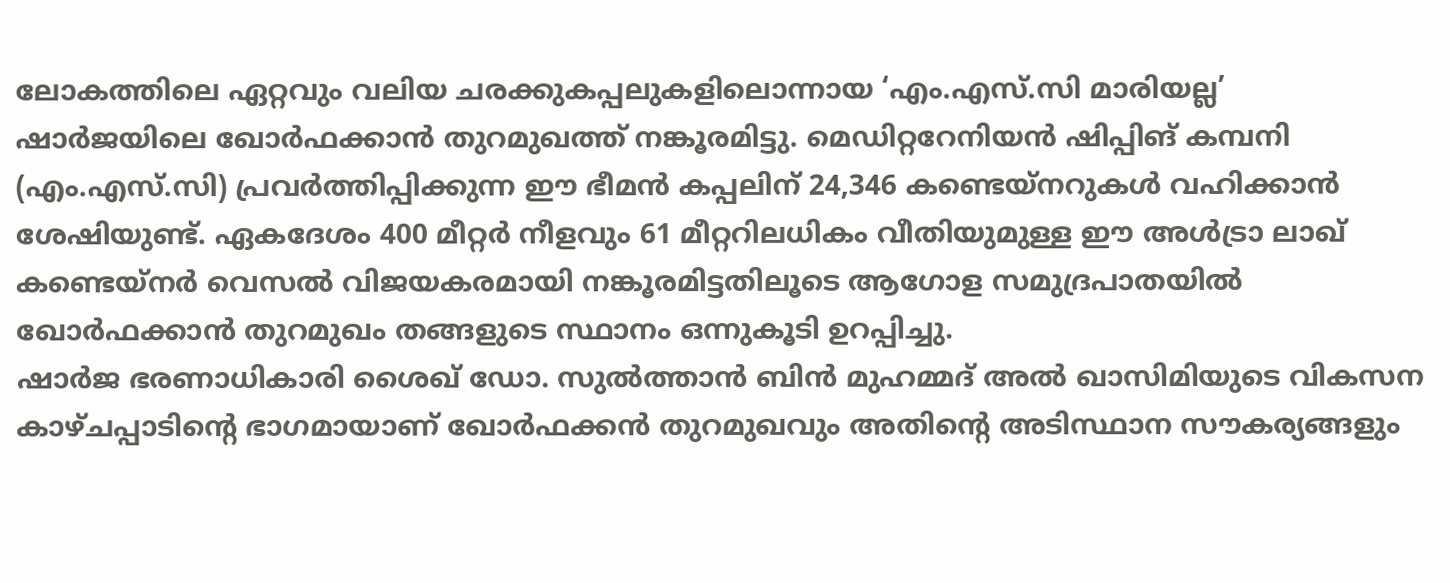ലോകത്തിലെ ഏറ്റവും വലിയ ചരക്കുകപ്പലുകളിലൊന്നായ ‘എം.എസ്.സി മാരിയല്ല’ ഷാർജയിലെ ഖോർഫക്കാൻ തുറമുഖത്ത് നങ്കൂരമിട്ടു. മെഡിറ്ററേനിയൻ ഷിപ്പിങ് കമ്പനി (എം.എസ്.സി) പ്രവർത്തിപ്പിക്കുന്ന ഈ ഭീമൻ കപ്പലിന് 24,346 കണ്ടെയ്നറുകൾ വഹിക്കാൻ ശേഷിയുണ്ട്. ഏകദേശം 400 മീറ്റർ നീളവും 61 മീറ്ററിലധികം വീതിയുമുള്ള ഈ അൾട്രാ ലാഖ് കണ്ടെയ്നർ വെസൽ വിജയകരമായി നങ്കൂരമിട്ടതിലൂടെ ആഗോള സമുദ്രപാതയിൽ ഖോർഫക്കാൻ തുറമുഖം തങ്ങളുടെ സ്ഥാനം ഒന്നുകൂടി ഉറപ്പിച്ചു.
ഷാർജ ഭരണാധികാരി ശൈഖ് ഡോ. സുൽത്താൻ ബിൻ മുഹമ്മദ് അൽ ഖാസിമിയുടെ വികസന കാഴ്ചപ്പാടിന്റെ ഭാഗമായാണ് ഖോർഫക്കൻ തുറമുഖവും അതിന്റെ അടിസ്ഥാന സൗകര്യങ്ങളും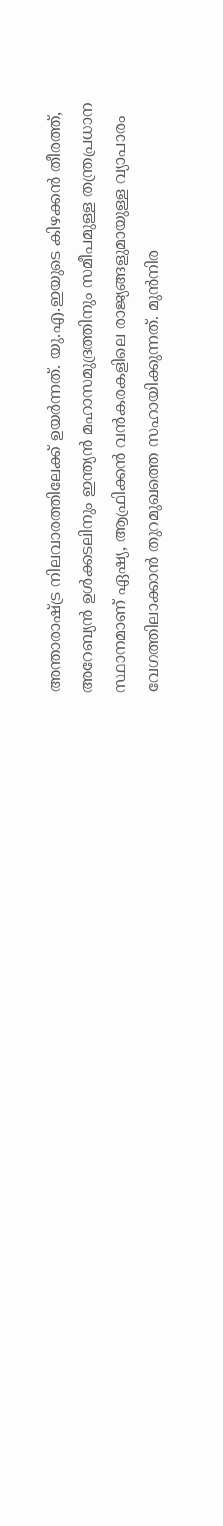അന്താരാഷ്ട്ര നിലവാരത്തിലേക്ക് ഉയർന്നത്. യു.എ.ഇയുടെ കിഴക്കൻ തീരത്ത്, അറേബ്യൻ ഉൾക്കടലിനും ഇന്ത്യൻ മഹാസമുദ്രത്തിനും സമീപമുള്ള തന്ത്രപ്രധാന സ്ഥാനമാണ് ഏഷ്യ, ആഫ്രിക്കൻ വൻകരകളിലെ രാജ്യങ്ങളുമായുള്ള വ്യാപാരം വേഗത്തിലാക്കാൻ തുറമുഖത്തെ സഹായിക്കുന്നത്. മുൻനിര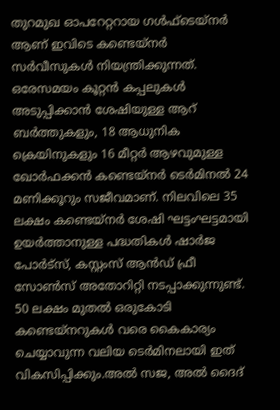തുറമുഖ ഓപറേറ്ററായ ഗൾഫ്ടെയ്നർ ആണ് ഇവിടെ കണ്ടെയ്നർ സർവീസുകൾ നിയന്ത്രിക്കുന്നത്.
ഒരേസമയം കൂറ്റൻ കപ്പലുകൾ അടുപ്പിക്കാൻ ശേഷിയുള്ള ആറ് ബർത്തുകളും, 18 ആധുനിക ക്രെയിനുകളും 16 മീറ്റർ ആഴവുമുള്ള ഖോർഫക്കൻ കണ്ടെയ്നർ ടെർമിനൽ 24 മണിക്കൂറും സജീവമാണ്. നിലവിലെ 35 ലക്ഷം കണ്ടെയ്നർ ശേഷി ഘട്ടംഘട്ടമായി ഉയർത്താനുള്ള പദ്ധതികൾ ഷാർജ പോർട്സ്, കസ്റ്റംസ് ആൻഡ് ഫ്രീ സോൺസ് അതോറിറ്റി നടപ്പാക്കുന്നുണ്ട്. 50 ലക്ഷം മുതൽ ഒരുകോടി കണ്ടെയ്നറുകൾ വരെ കൈകാര്യം ചെയ്യാവുന്ന വലിയ ടെർമിനലായി ഇത് വികസിപ്പിക്കും.അൽ സജ, അൽ ദൈദ്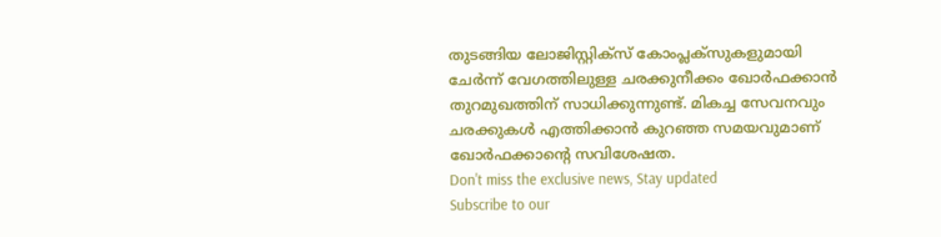തുടങ്ങിയ ലോജിസ്റ്റിക്സ് കോംപ്ലക്സുകളുമായി ചേർന്ന് വേഗത്തിലുള്ള ചരക്കുനീക്കം ഖോർഫക്കാൻ തുറമുഖത്തിന് സാധിക്കുന്നുണ്ട്. മികച്ച സേവനവും ചരക്കുകൾ എത്തിക്കാൻ കുറഞ്ഞ സമയവുമാണ് ഖോർഫക്കാന്റെ സവിശേഷത.
Don't miss the exclusive news, Stay updated
Subscribe to our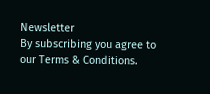Newsletter
By subscribing you agree to our Terms & Conditions.